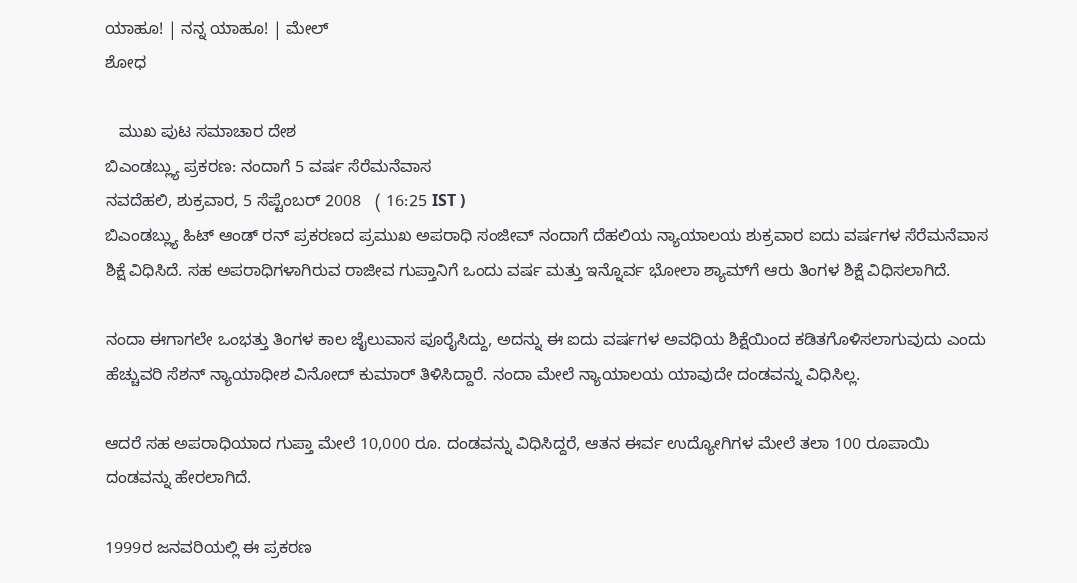ಯಾಹೂ! | ನನ್ನ ಯಾಹೂ! | ಮೇಲ್
ಶೋಧ

   ಮುಖ ಪುಟ ಸಮಾಚಾರ ದೇಶ
ಬಿಎಂಡಬ್ಲ್ಯು ಪ್ರಕರಣ: ನಂದಾಗೆ 5 ವರ್ಷ ಸೆರೆಮನೆವಾಸ
ನವದೆಹಲಿ, ಶುಕ್ರವಾರ, 5 ಸೆಪ್ಟೆಂಬರ್ 2008   ( 16:25 IST )
ಬಿಎಂಡಬ್ಲ್ಯು ಹಿಟ್ ಆಂಡ್ ರನ್ ಪ್ರಕರಣದ ಪ್ರಮುಖ ಅಪರಾಧಿ ಸಂಜೀವ್ ನಂದಾಗೆ ದೆಹಲಿಯ ನ್ಯಾಯಾಲಯ ಶುಕ್ರವಾರ ಐದು ವರ್ಷಗಳ ಸೆರೆಮನೆವಾಸ ಶಿಕ್ಷೆ ವಿಧಿಸಿದೆ. ಸಹ ಅಪರಾಧಿಗಳಾಗಿರುವ ರಾಜೀವ ಗುಪ್ತಾನಿಗೆ ಒಂದು ವರ್ಷ ಮತ್ತು ಇನ್ನೊರ್ವ ಭೋಲಾ ಶ್ಯಾಮ್‌ಗೆ ಆರು ತಿಂಗಳ ಶಿಕ್ಷೆ ವಿಧಿಸಲಾಗಿದೆ.

ನಂದಾ ಈಗಾಗಲೇ ಒಂಭತ್ತು ತಿಂಗಳ ಕಾಲ ಜೈಲುವಾಸ ಪೂರೈಸಿದ್ದು, ಅದನ್ನು ಈ ಐದು ವರ್ಷಗಳ ಅವಧಿಯ ಶಿಕ್ಷೆಯಿಂದ ಕಡಿತಗೊಳಿಸಲಾಗುವುದು ಎಂದು ಹೆಚ್ಚುವರಿ ಸೆಶನ್ ನ್ಯಾಯಾಧೀಶ ವಿನೋದ್ ಕುಮಾರ್ ತಿಳಿಸಿದ್ದಾರೆ. ನಂದಾ ಮೇಲೆ ನ್ಯಾಯಾಲಯ ಯಾವುದೇ ದಂಡವನ್ನು ವಿಧಿಸಿಲ್ಲ.

ಆದರೆ ಸಹ ಅಪರಾಧಿಯಾದ ಗುಪ್ತಾ ಮೇಲೆ 10,000 ರೂ. ದಂಡವನ್ನು ವಿಧಿಸಿದ್ದರೆ, ಆತನ ಈರ್ವ ಉದ್ಯೋಗಿಗಳ ಮೇಲೆ ತಲಾ 100 ರೂಪಾಯಿ ದಂಡವನ್ನು ಹೇರಲಾಗಿದೆ.

1999ರ ಜನವರಿಯಲ್ಲಿ ಈ ಪ್ರಕರಣ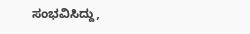ಸಂಭವಿಸಿದ್ದು,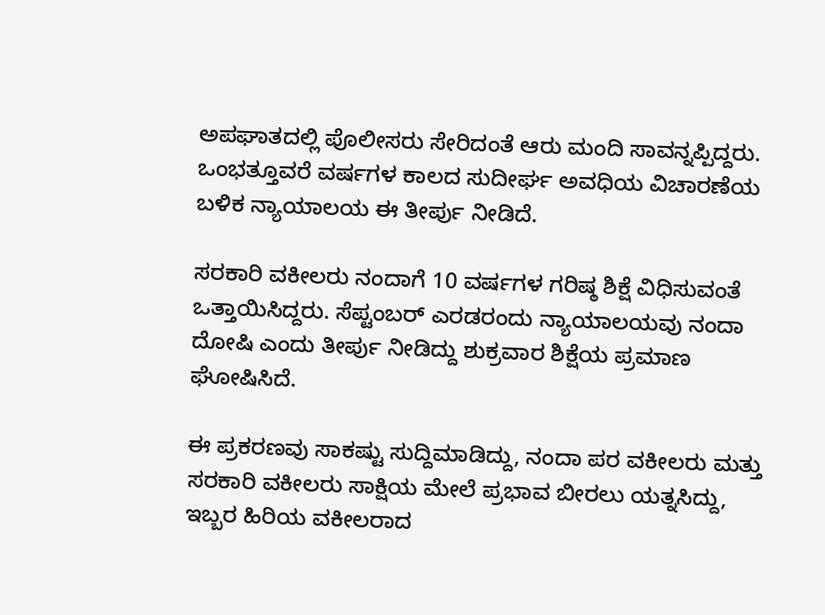ಅಪಘಾತದಲ್ಲಿ ಪೊಲೀಸರು ಸೇರಿದಂತೆ ಆರು ಮಂದಿ ಸಾವನ್ನಪ್ಪಿದ್ದರು. ಒಂಭತ್ತೂವರೆ ವರ್ಷಗಳ ಕಾಲದ ಸುದೀರ್ಘ ಅವಧಿಯ ವಿಚಾರಣೆಯ ಬಳಿಕ ನ್ಯಾಯಾಲಯ ಈ ತೀರ್ಪು ನೀಡಿದೆ.

ಸರಕಾರಿ ವಕೀಲರು ನಂದಾಗೆ 10 ವರ್ಷಗಳ ಗರಿಷ್ಠ ಶಿಕ್ಷೆ ವಿಧಿಸುವಂತೆ ಒತ್ತಾಯಿಸಿದ್ದರು. ಸೆಪ್ಟಂಬರ್ ಎರಡರಂದು ನ್ಯಾಯಾಲಯವು ನಂದಾ ದೋಷಿ ಎಂದು ತೀರ್ಪು ನೀಡಿದ್ದು ಶುಕ್ರವಾರ ಶಿಕ್ಷೆಯ ಪ್ರಮಾಣ ಘೋಷಿಸಿದೆ.

ಈ ಪ್ರಕರಣವು ಸಾಕಷ್ಟು ಸುದ್ದಿಮಾಡಿದ್ದು, ನಂದಾ ಪರ ವಕೀಲರು ಮತ್ತು ಸರಕಾರಿ ವಕೀಲರು ಸಾಕ್ಷಿಯ ಮೇಲೆ ಪ್ರಭಾವ ಬೀರಲು ಯತ್ನಸಿದ್ದು, ಇಬ್ಬರ ಹಿರಿಯ ವಕೀಲರಾದ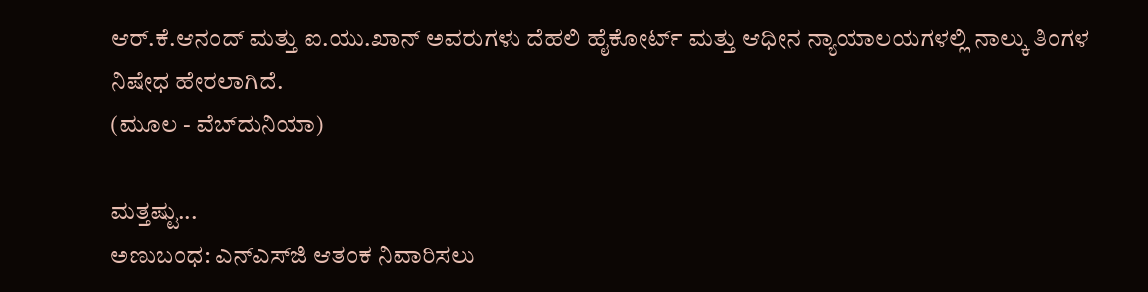ಆರ್.ಕೆ.ಆನಂದ್ ಮತ್ತು ಐ.ಯು.ಖಾನ್ ಅವರುಗಳು ದೆಹಲಿ ಹೈಕೋರ್ಟ್ ಮತ್ತು ಆಧೀನ ನ್ಯಾಯಾಲಯಗಳಲ್ಲಿ ನಾಲ್ಕು ತಿಂಗಳ ನಿಷೇಧ ಹೇರಲಾಗಿದೆ.
(ಮೂಲ - ವೆಬ್‌ದುನಿಯಾ)

ಮತ್ತಷ್ಟು...
ಅಣುಬಂಧ: ಎನ್ಎಸ್‌ಜಿ ಆತಂಕ ನಿವಾರಿಸಲು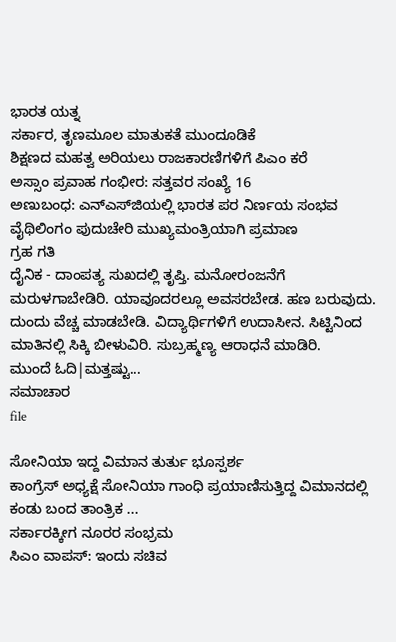ಭಾರತ ಯತ್ನ
ಸರ್ಕಾರ, ತೃಣಮ‌ೂಲ ಮಾತುಕತೆ ಮುಂದೂಡಿಕೆ
ಶಿಕ್ಷಣದ ಮಹತ್ವ ಅರಿಯಲು ರಾಜಕಾರಣಿಗಳಿಗೆ ಪಿಎಂ ಕರೆ
ಅಸ್ಸಾಂ ಪ್ರವಾಹ ಗಂಭೀರ: ಸತ್ತವರ ಸಂಖ್ಯೆ 16
ಅಣುಬಂಧ: ಎನ್ಎಸ್‌ಜಿಯಲ್ಲಿ ಭಾರತ ಪರ ನಿರ್ಣಯ ಸಂಭವ
ವೈಥಿಲಿಂಗಂ ಪುದುಚೇರಿ ಮುಖ್ಯಮಂತ್ರಿಯಾಗಿ ಪ್ರಮಾಣ
ಗ್ರಹ ಗತಿ
ದೈನಿಕ - ದಾಂಪತ್ಯ ಸುಖದಲ್ಲಿ ತೃಪ್ತಿ. ಮನೋರಂಜನೆಗೆ ಮರುಳಗಾಬೇಡಿರಿ. ಯಾವೂದರಲ್ಲೂ ಅವಸರಬೇಡ. ಹಣ ಬರುವುದು. ದುಂದು ವೆಚ್ಚ ಮಾಡಬೇಡಿ. ವಿದ್ಯಾರ್ಥಿಗಳಿಗೆ ಉದಾಸೀನ. ಸಿಟ್ಟಿನಿಂದ ಮಾತಿನಲ್ಲಿ ಸಿಕ್ಕಿ ಬೀಳುವಿರಿ. ಸುಬ್ರಹ್ಮಣ್ಯ ಆರಾಧನೆ ಮಾಡಿರಿ.
ಮುಂದೆ ಓದಿ|ಮತ್ತಷ್ಟು...
ಸಮಾಚಾರ
file

ಸೋನಿಯಾ ಇದ್ದ ವಿಮಾನ ತುರ್ತು ಭೂಸ್ಪರ್ಶ
ಕಾಂಗ್ರೆಸ್ ಅಧ್ಯಕ್ಷೆ ಸೋನಿಯಾ ಗಾಂಧಿ ಪ್ರಯಾಣಿಸುತ್ತಿದ್ದ ವಿಮಾನದಲ್ಲಿ ಕಂಡು ಬಂದ ತಾಂತ್ರಿಕ ...
ಸರ್ಕಾರಕ್ಕೀಗ ನೂರರ ಸಂಭ್ರಮ
ಸಿಎಂ ವಾಪಸ್: ಇಂದು ಸಚಿವ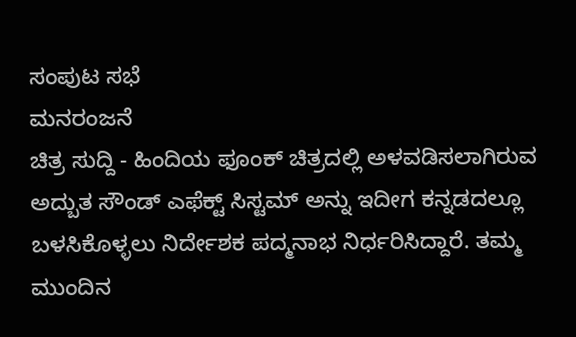ಸಂಪುಟ ಸಭೆ
ಮನರಂಜನೆ
ಚಿತ್ರ ಸುದ್ದಿ - ಹಿಂದಿಯ ಫೂಂಕ್ ಚಿತ್ರದಲ್ಲಿ ಅಳವಡಿಸಲಾಗಿರುವ ಅದ್ಬುತ ಸೌಂಡ್ ಎಫೆಕ್ಟ್ ಸಿಸ್ಟಮ್ ಅನ್ನು ಇದೀಗ ಕನ್ನಡದಲ್ಲೂ ಬಳಸಿಕೊಳ್ಳಲು ನಿರ್ದೇಶಕ ಪದ್ಮನಾಭ ನಿರ್ಧರಿಸಿದ್ದಾರೆ. ತಮ್ಮ ಮುಂದಿನ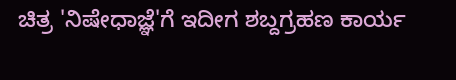ಚಿತ್ರ 'ನಿಷೇಧಾಜ್ಞೆ'ಗೆ ಇದೀಗ ಶಬ್ದಗ್ರಹಣ ಕಾರ್ಯ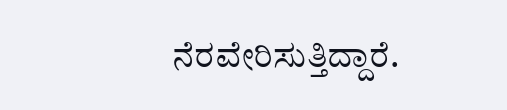ನೆರವೇರಿಸುತ್ತಿದ್ದಾರೆ.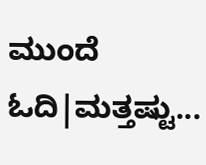ಮುಂದೆ ಓದಿ|ಮತ್ತಷ್ಟು...